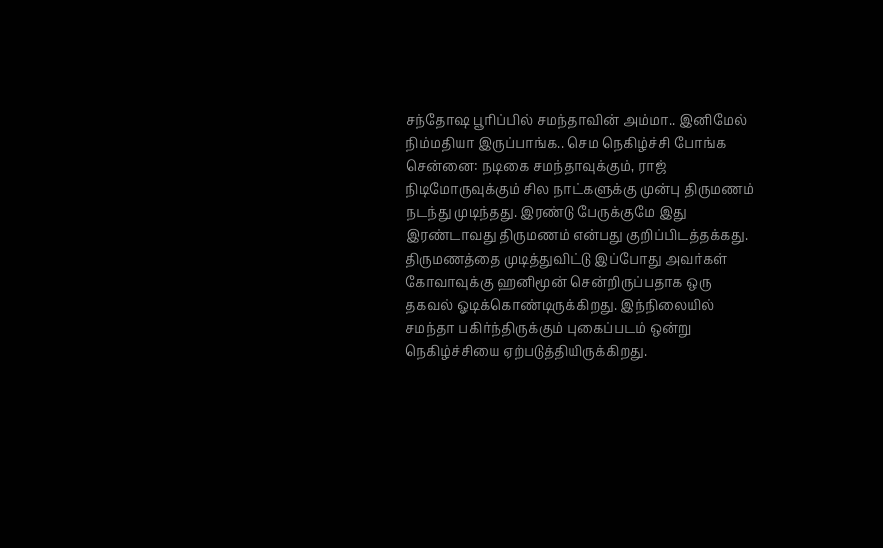சந்தோஷ பூரிப்பில் சமந்தாவின் அம்மா.. இனிமேல் நிம்மதியா இருப்பாங்க.. செம நெகிழ்ச்சி போங்க
சென்னை: நடிகை சமந்தாவுக்கும், ராஜ் நிடிமோருவுக்கும் சில நாட்களுக்கு முன்பு திருமணம் நடந்து முடிந்தது. இரண்டு பேருக்குமே இது இரண்டாவது திருமணம் என்பது குறிப்பிடத்தக்கது. திருமணத்தை முடித்துவிட்டு இப்போது அவர்கள் கோவாவுக்கு ஹனிமூன் சென்றிருப்பதாக ஒரு தகவல் ஓடிக்கொண்டிருக்கிறது. இந்நிலையில் சமந்தா பகிர்ந்திருக்கும் புகைப்படம் ஒன்று நெகிழ்ச்சியை ஏற்படுத்தியிருக்கிறது.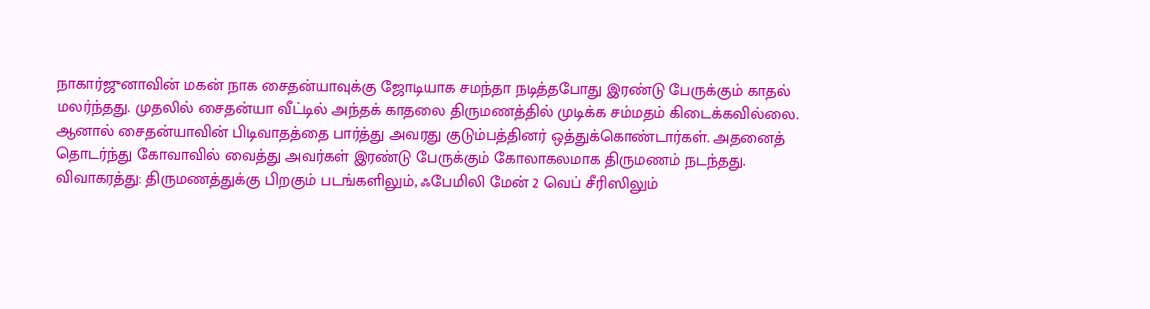நாகார்ஜுனாவின் மகன் நாக சைதன்யாவுக்கு ஜோடியாக சமந்தா நடித்தபோது இரண்டு பேருக்கும் காதல் மலர்ந்தது. முதலில் சைதன்யா வீட்டில் அந்தக் காதலை திருமணத்தில் முடிக்க சம்மதம் கிடைக்கவில்லை. ஆனால் சைதன்யாவின் பிடிவாதத்தை பார்த்து அவரது குடும்பத்தினர் ஒத்துக்கொண்டார்கள். அதனைத் தொடர்ந்து கோவாவில் வைத்து அவர்கள் இரண்டு பேருக்கும் கோலாகலமாக திருமணம் நடந்தது.
விவாகரத்து: திருமணத்துக்கு பிறகும் படங்களிலும், ஃபேமிலி மேன் 2 வெப் சீரிஸிலும்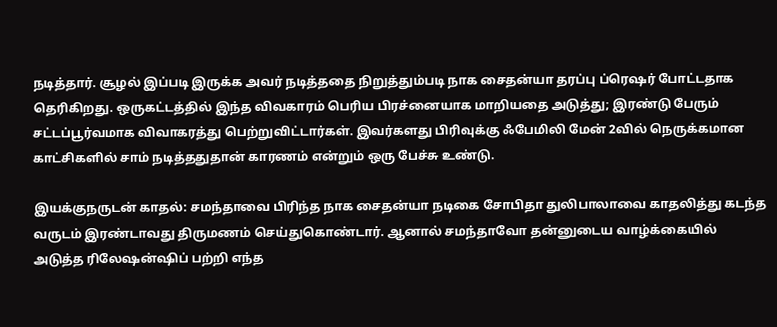நடித்தார். சூழல் இப்படி இருக்க அவர் நடித்ததை நிறுத்தும்படி நாக சைதன்யா தரப்பு ப்ரெஷர் போட்டதாக தெரிகிறது. ஒருகட்டத்தில் இந்த விவகாரம் பெரிய பிரச்னையாக மாறியதை அடுத்து; இரண்டு பேரும் சட்டப்பூர்வமாக விவாகரத்து பெற்றுவிட்டார்கள். இவர்களது பிரிவுக்கு ஃபேமிலி மேன் 2வில் நெருக்கமான காட்சிகளில் சாம் நடித்ததுதான் காரணம் என்றும் ஒரு பேச்சு உண்டு.

இயக்குநருடன் காதல்: சமந்தாவை பிரிந்த நாக சைதன்யா நடிகை சோபிதா துலிபாலாவை காதலித்து கடந்த வருடம் இரண்டாவது திருமணம் செய்துகொண்டார். ஆனால் சமந்தாவோ தன்னுடைய வாழ்க்கையில் அடுத்த ரிலேஷன்ஷிப் பற்றி எந்த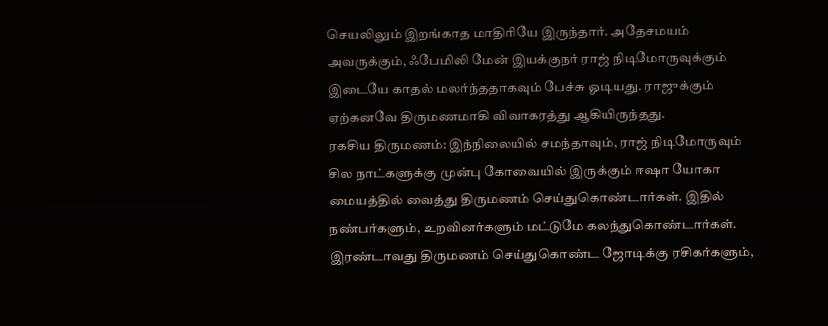செயலிலும் இறங்காத மாதிரியே இருந்தார். அதேசமயம் அவருக்கும், ஃபேமிலி மேன் இயக்குநர் ராஜ் நிடிமோருவுக்கும் இடையே காதல் மலர்ந்ததாகவும் பேச்சு ஓடியது. ராஜுக்கும் ஏற்கனவே திருமணமாகி விவாகரத்து ஆகியிருந்தது.
ரகசிய திருமணம்: இந்நிலையில் சமந்தாவும், ராஜ் நிடிமோருவும் சில நாட்களுக்கு முன்பு கோவையில் இருக்கும் ஈஷா யோகா மையத்தில் வைத்து திருமணம் செய்துகொண்டார்கள். இதில் நண்பர்களும், உறவினர்களும் மட்டுமே கலந்துகொண்டார்கள். இரண்டாவது திருமணம் செய்துகொண்ட ஜோடிக்கு ரசிகர்களும்,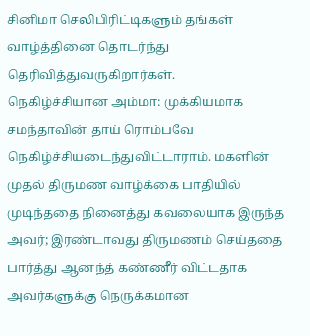சினிமா செலிபிரிட்டிகளும் தங்கள் வாழ்த்தினை தொடர்ந்து தெரிவித்துவருகிறார்கள்.
நெகிழ்ச்சியான அம்மா: முக்கியமாக சமந்தாவின் தாய் ரொம்பவே நெகிழ்ச்சியடைந்துவிட்டாராம். மகளின் முதல் திருமண வாழ்க்கை பாதியில் முடிந்ததை நினைத்து கவலையாக இருந்த அவர்; இரண்டாவது திருமணம் செய்ததை பார்த்து ஆனந்த் கண்ணீர் விட்டதாக அவர்களுக்கு நெருக்கமான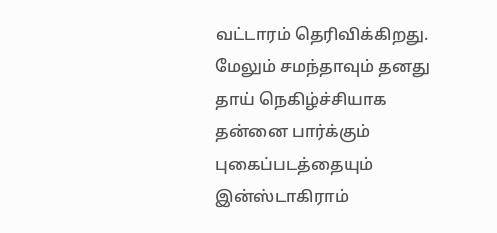வட்டாரம் தெரிவிக்கிறது. மேலும் சமந்தாவும் தனது தாய் நெகிழ்ச்சியாக தன்னை பார்க்கும் புகைப்படத்தையும் இன்ஸ்டாகிராம்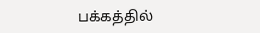பக்கத்தில்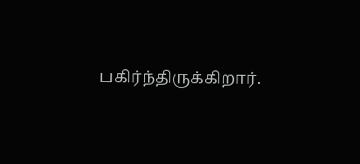பகிர்ந்திருக்கிறார்.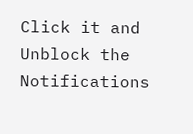Click it and Unblock the Notifications